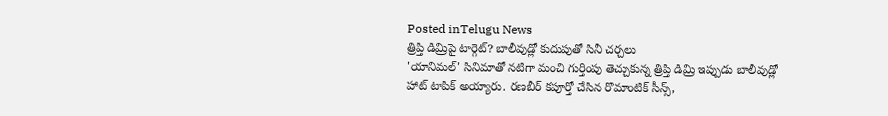Posted inTelugu News
త్రిప్తి డిమ్రిపై టార్గెట్? బాలీవుడ్లో కుదుపుతో సినీ చర్చలు
'యానిమల్' సినిమాతో నటిగా మంచి గుర్తింపు తెచ్చుకున్న త్రిప్తి డిమ్రి ఇప్పుడు బాలీవుడ్లో హాట్ టాపిక్ అయ్యారు. రణబీర్ కపూర్తో చేసిన రొమాంటిక్ సీన్స్,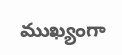ముఖ్యంగా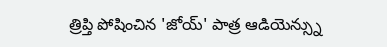త్రిప్తి పోషించిన 'జోయ్' పాత్ర ఆడియెన్స్ను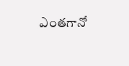ఎంతగానో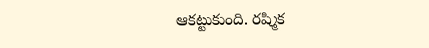ఆకట్టుకుంది. రష్మిక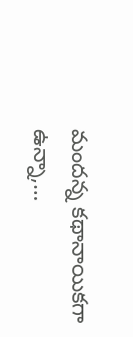మందన్న కథానాయికగా ఉన్నా,…